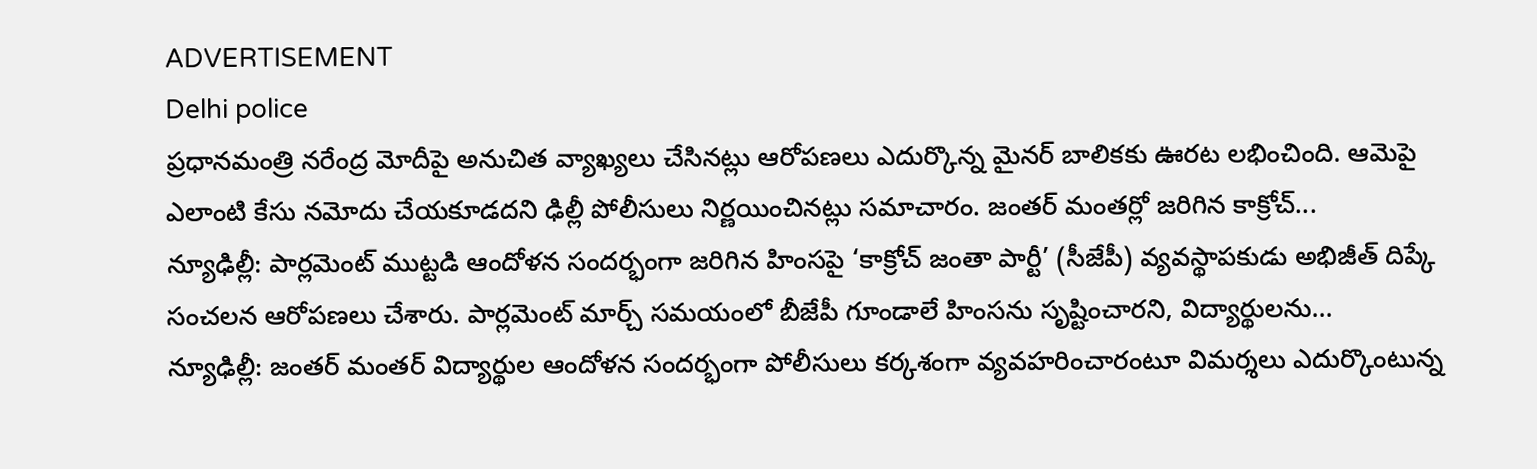ADVERTISEMENT
Delhi police
ప్రధానమంత్రి నరేంద్ర మోదీపై అనుచిత వ్యాఖ్యలు చేసినట్లు ఆరోపణలు ఎదుర్కొన్న మైనర్ బాలికకు ఊరట లభించింది. ఆమెపై ఎలాంటి కేసు నమోదు చేయకూడదని ఢిల్లీ పోలీసులు నిర్ణయించినట్లు సమాచారం. జంతర్ మంతర్లో జరిగిన కాక్రోచ్...
న్యూఢిల్లీ: పార్లమెంట్ ముట్టడి ఆందోళన సందర్భంగా జరిగిన హింసపై ‘కాక్రోచ్ జంతా పార్టీ’ (సీజేపీ) వ్యవస్థాపకుడు అభిజీత్ దిప్కే సంచలన ఆరోపణలు చేశారు. పార్లమెంట్ మార్చ్ సమయంలో బీజేపీ గూండాలే హింసను సృష్టించారని, విద్యార్థులను...
న్యూఢిల్లీ: జంతర్ మంతర్ విద్యార్థుల ఆందోళన సందర్భంగా పోలీసులు కర్కశంగా వ్యవహరించారంటూ విమర్శలు ఎదుర్కొంటున్న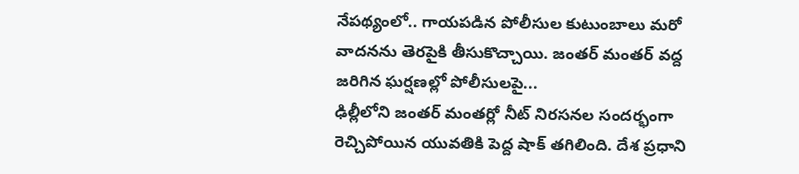నేపథ్యంలో.. గాయపడిన పోలీసుల కుటుంబాలు మరో వాదనను తెరపైకి తీసుకొచ్చాయి. జంతర్ మంతర్ వద్ద జరిగిన ఘర్షణల్లో పోలీసులపై...
ఢిల్లీలోని జంతర్ మంతర్లో నీట్ నిరసనల సందర్భంగా రెచ్చిపోయిన యువతికి పెద్ద షాక్ తగిలింది. దేశ ప్రధాని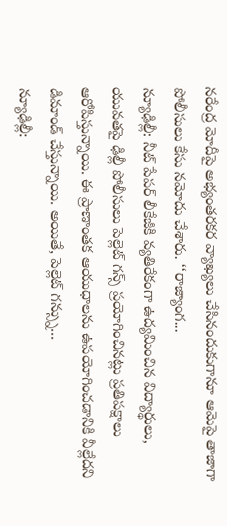నరేంద్ర మోదీపై అభ్యంతరకర వ్యాఖ్యలు చేసినందుకుగానూ ఆమెపై తాజాగా పోలీసులు కేసు నమోదు చేశారు. ‘‘రాజ్యాంగ...
న్యూఢిల్లీ: నీట్ పేపర్ లీకేజీకి వ్యతిరేకంగా ఉద్యమించిన విద్యార్థులు, యువతపై ఢిల్లీ పోలీసులు పెల్లెట్ గన్స్ ప్రయోగించినట్లు ప్రతిపక్షాలు ఆరోపిస్తున్నాయి. ఈ ప్రాణాంతక ఆయుధాలను ఉపయోగించడానికి వీల్లేదని డిమాండ్ చేస్తున్నాయి. అయితే, పెల్లెట్ గన్స్ను...
న్యూఢిల్లీ: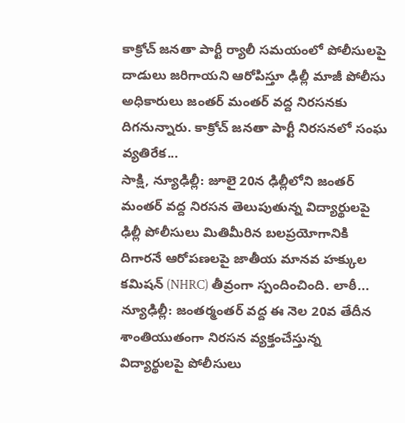కాక్రోచ్ జనతా పార్టీ ర్యాలీ సమయంలో పోలీసులపై దాడులు జరిగాయని ఆరోపిస్తూ ఢిల్లీ మాజీ పోలీసు అధికారులు జంతర్ మంతర్ వద్ద నిరసనకు దిగనున్నారు. కాక్రోచ్ జనతా పార్టీ నిరసనలో సంఘ వ్యతిరేక...
సాక్షి, న్యూఢిల్లీ: జూలై 20న ఢిల్లీలోని జంతర్ మంతర్ వద్ద నిరసన తెలుపుతున్న విద్యార్థులపై ఢిల్లీ పోలీసులు మితిమీరిన బలప్రయోగానికి దిగారనే ఆరోపణలపై జాతీయ మానవ హక్కుల కమిషన్ (NHRC) తీవ్రంగా స్పందించింది. లాఠీ...
న్యూఢిల్లీ: జంతర్మంతర్ వద్ద ఈ నెల 20వ తేదీన శాంతియుతంగా నిరసన వ్యక్తంచేస్తున్న విద్యార్థులపై పోలీసులు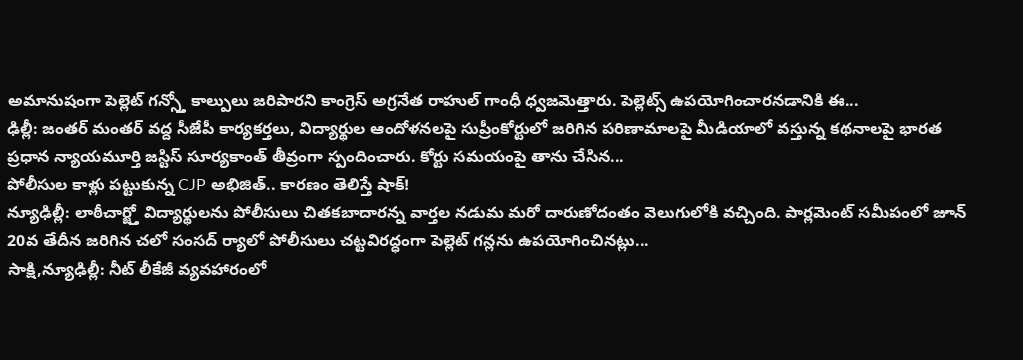అమానుషంగా పెల్లెట్ గన్స్తో కాల్పులు జరిపారని కాంగ్రెస్ అగ్రనేత రాహుల్ గాంధీ ధ్వజమెత్తారు. పెల్లెట్స్ ఉపయోగించారనడానికి ఈ...
ఢిల్లీ: జంతర్ మంతర్ వద్ద సీజేపీ కార్యకర్తలు, విద్యార్థుల ఆందోళనలపై సుప్రీంకోర్టులో జరిగిన పరిణామాలపై మీడియాలో వస్తున్న కథనాలపై భారత ప్రధాన న్యాయమూర్తి జస్టిస్ సూర్యకాంత్ తీవ్రంగా స్పందించారు. కోర్టు సమయంపై తాను చేసిన...
పోలీసుల కాళ్లు పట్టుకున్న CJP అభిజిత్.. కారణం తెలిస్తే షాక్!
న్యూఢిల్లీ: లాఠీచార్జ్తో విద్యార్థులను పోలీసులు చితకబాదారన్న వార్తల నడుమ మరో దారుణోదంతం వెలుగులోకి వచ్చింది. పార్లమెంట్ సమీపంలో జూన్ 20వ తేదీన జరిగిన చలో సంసద్ ర్యాలో పోలీసులు చట్టవిరద్ధంగా పెల్లెట్ గన్లను ఉపయోగించినట్లు...
సాక్షి,న్యూఢిల్లీ: నీట్ లీకేజీ వ్యవహారంలో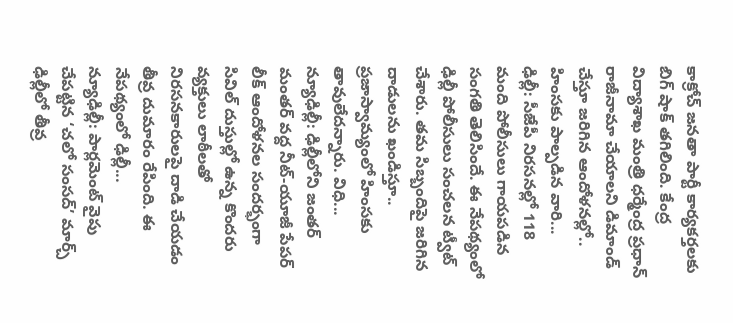కాక్రోచ్ జనతా పార్టీ కార్యకర్తలకు బిగ్ షాక్ తగిలింది. కేంద్ర విద్యాశాఖ మంత్రి ధర్మేంద్ర ప్రధాన్ రాజీనామా చేయాలని డిమాండ్ చేస్తూ జరిగిన ఆందోళనల్లో.. హింసకు పాల్పడిన వారి...
ఢిల్లీ: సీజేపీ నిరసనల్లో 118 మంది పోలీసులు గాయపడిన సంగతి తెలిసిందే. ఈ నేపథ్యంలో ఢిల్లీ పోలీసులు సంచలన ట్వీట్ చేశారు. తమ సిబ్బందిపై జరిగిన దాడులను ఖండిస్తూ.. ప్రజాస్వామ్యంలో హింసకు తావులేదన్నారు. విధి...
న్యూఢిల్లీ: ఢిల్లీలోని జంతర్ మంతర్ వద్ద నీట్-యూజీ పేపర్ లీక్ ఆందోళనల సందర్భంగా సివిల్ దుస్తుల్లో ఉన్న కొందరు వ్యక్తులు లాఠీలతో నిరసనకారులపై దాడి చేయడం తీవ్ర దుమారం రేపింది. ఈ నేపథ్యంలో ఢిల్లీ...
న్యూఢిల్లీ: పార్లమెంట్ వైపు చేపట్టిన ‘చలో సంసద్’ మార్చ్ ఢిల్లీలో తీవ్ర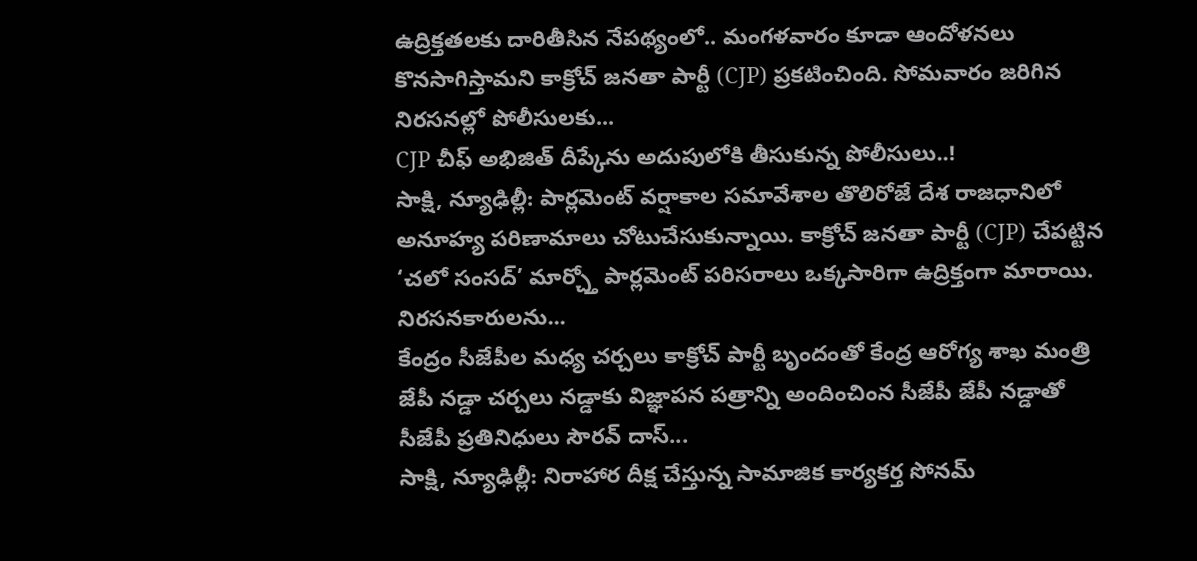ఉద్రిక్తతలకు దారితీసిన నేపథ్యంలో.. మంగళవారం కూడా ఆందోళనలు కొనసాగిస్తామని కాక్రోచ్ జనతా పార్టీ (CJP) ప్రకటించింది. సోమవారం జరిగిన నిరసనల్లో పోలీసులకు...
CJP చీఫ్ అభిజిత్ దీప్కేను అదుపులోకి తీసుకున్న పోలీసులు..!
సాక్షి, న్యూఢిల్లీ: పార్లమెంట్ వర్షాకాల సమావేశాల తొలిరోజే దేశ రాజధానిలో అనూహ్య పరిణామాలు చోటుచేసుకున్నాయి. కాక్రోచ్ జనతా పార్టీ (CJP) చేపట్టిన ‘చలో సంసద్’ మార్చ్తో పార్లమెంట్ పరిసరాలు ఒక్కసారిగా ఉద్రిక్తంగా మారాయి. నిరసనకారులను...
కేంద్రం సీజేపీల మధ్య చర్చలు కాక్రోచ్ పార్టీ బృందంతో కేంద్ర ఆరోగ్య శాఖ మంత్రి జేపీ నడ్డా చర్చలు నడ్డాకు విజ్ఞాపన పత్రాన్ని అందించింన సీజేపీ జేపీ నడ్డాతో సీజేపీ ప్రతినిధులు సౌరవ్ దాస్...
సాక్షి, న్యూఢిల్లీ: నిరాహార దీక్ష చేస్తున్న సామాజిక కార్యకర్త సోనమ్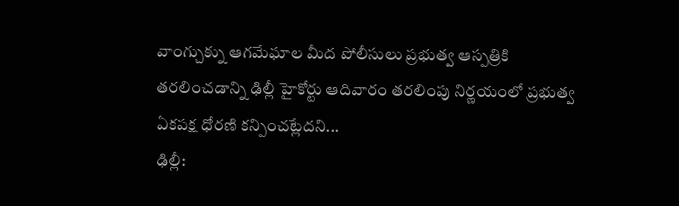వాంగ్చుక్ను ఆగమేఘాల మీద పోలీసులు ప్రభుత్వ ఆస్పత్రికి తరలించడాన్ని ఢిల్లీ హైకోర్టు ఆదివారం తరలింపు నిర్ణయంలో ప్రభుత్వ ఏకపక్ష ధోరణి కన్పించట్లేదని...
ఢిల్లీ: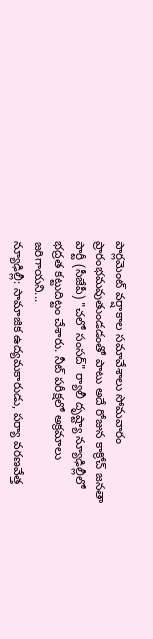పార్లమెంట్ వర్షాకాల సమావేశాలు సోమవారం ప్రారంభమవుతుండడంతో పాటు అదే రోజున కాక్రోచ్ జనతా పార్టీ (సీజేపీ) "చలో సంసద్" ర్యాలీ దృష్ట్యా న్యూఢిల్లీలో భద్రత కట్టుదిట్టం చేశారు. నీట్ పరీక్షలో అక్రమాలు జరిగాయని...
న్యూఢిల్లీ: సామాజిక ఉద్యమకారుడు, పర్యా వరణవేత్త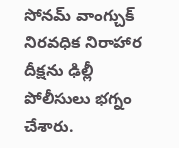సోనమ్ వాంగ్చుక్ నిరవధిక నిరాహార దీక్షను ఢిల్లీ పోలీసులు భగ్నం చేశారు.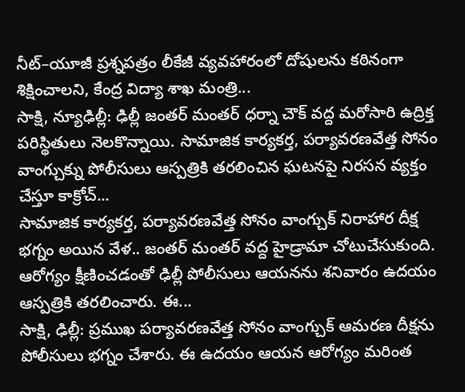నీట్–యూజీ ప్రశ్నపత్రం లీకేజీ వ్యవహారంలో దోషులను కఠినంగా శిక్షించాలని, కేంద్ర విద్యా శాఖ మంత్రి...
సాక్షి, న్యూఢిల్లీ: ఢిల్లీ జంతర్ మంతర్ ధర్నా చౌక్ వద్ద మరోసారి ఉద్రిక్త పరిస్థితులు నెలకొన్నాయి. సామాజిక కార్యకర్త, పర్యావరణవేత్త సోనం వాంగ్చుక్ను పోలీసులు ఆస్పత్రికి తరలించిన ఘటనపై నిరసన వ్యక్తం చేస్తూ కాక్రోచ్...
సామాజిక కార్యకర్త, పర్యావరణవేత్త సోనం వాంగ్చుక్ నిరాహార దీక్ష భగ్నం అయిన వేళ.. జంతర్ మంతర్ వద్ద హైడ్రామా చోటుచేసుకుంది. ఆరోగ్యం క్షీణించడంతో ఢిల్లీ పోలీసులు ఆయనను శనివారం ఉదయం ఆస్పత్రికి తరలించారు. ఈ...
సాక్షి, ఢిల్లీ: ప్రముఖ పర్యావరణవేత్త సోనం వాంగ్చుక్ ఆమరణ దీక్షను పోలీసులు భగ్నం చేశారు. ఈ ఉదయం ఆయన ఆరోగ్యం మరింత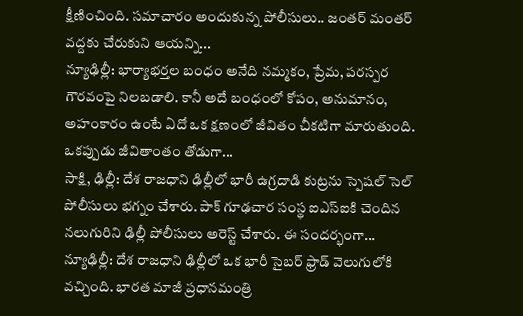క్షీణించింది. సమాచారం అందుకున్న పోలీసులు.. జంతర్ మంతర్ వద్దకు చేరుకుని ఆయన్ని...
న్యూఢిల్లీ: భార్యాభర్తల బంధం అనేది నమ్మకం, ప్రేమ, పరస్పర గౌరవంపై నిలబడాలి. కానీ అదే బంధంలో కోపం, అనుమానం, అహంకారం ఉంటే ఏదో ఒక క్షణంలో జీవితం చీకటిగా మారుతుంది. ఒకప్పుడు జీవితాంతం తోడుగా...
సాక్షి, ఢిల్లీ: దేశ రాజధాని ఢిల్లీలో భారీ ఉగ్రదాడి కుట్రను స్పెషల్ సెల్ పోలీసులు భగ్నం చేశారు. పాక్ గూఢచార సంస్థ ఐఎస్ఐకి చెందిన నలుగురిని ఢిల్లీ పోలీసులు అరెస్ట్ చేశారు. ఈ సందర్భంగా...
న్యూఢిల్లీ: దేశ రాజధాని ఢిల్లీలో ఒక భారీ సైబర్ ఫ్రాడ్ వెలుగులోకి వచ్చింది. భారత మాజీ ప్రధానమంత్రి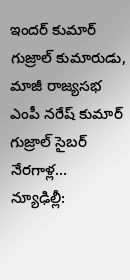ఇందర్ కుమార్ గుజ్రాల్ కుమారుడు, మాజీ రాజ్యసభ ఎంపీ నరేష్ కుమార్ గుజ్రాల్ సైబర్ నేరగాళ్ల...
న్యూఢిల్లీ: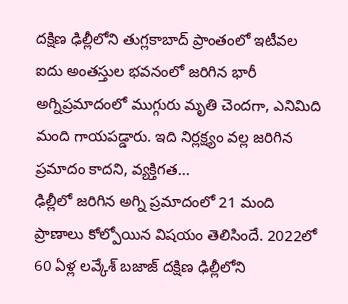దక్షిణ ఢిల్లీలోని తుగ్లకాబాద్ ప్రాంతంలో ఇటీవల ఐదు అంతస్తుల భవనంలో జరిగిన భారీ అగ్నిప్రమాదంలో ముగ్గురు మృతి చెందగా, ఎనిమిది మంది గాయపడ్డారు. ఇది నిర్లక్ష్యం వల్ల జరిగిన ప్రమాదం కాదని, వ్యక్తిగత...
ఢిల్లీలో జరిగిన అగ్ని ప్రమాదంలో 21 మంది ప్రాణాలు కోల్పోయిన విషయం తెలిసిందే. 2022లో 60 ఏళ్ల లవ్కేశ్ బజాజ్ దక్షిణ ఢిల్లీలోని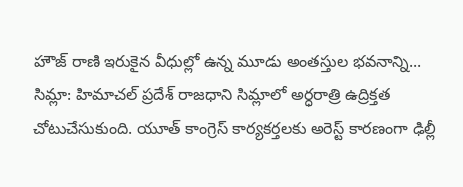హౌజ్ రాణి ఇరుకైన వీధుల్లో ఉన్న మూడు అంతస్తుల భవనాన్ని...
సిమ్లా: హిమాచల్ ప్రదేశ్ రాజధాని సిమ్లాలో అర్ధరాత్రి ఉద్రిక్తత చోటుచేసుకుంది. యూత్ కాంగ్రెస్ కార్యకర్తలకు అరెస్ట్ కారణంగా ఢిల్లీ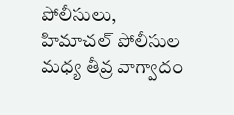పోలీసులు, హిమాచల్ పోలీసుల మధ్య తీవ్ర వాగ్వాదం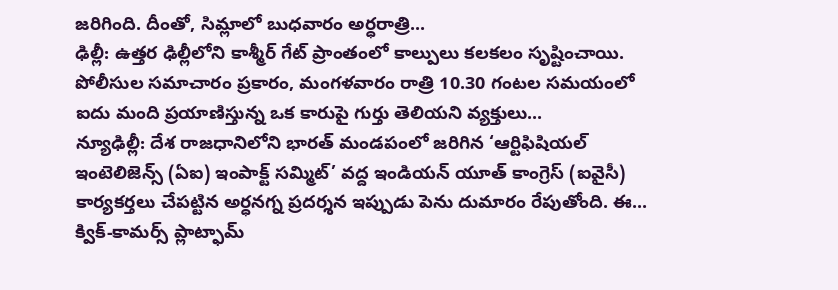జరిగింది. దీంతో, సిమ్లాలో బుధవారం అర్ధరాత్రి...
ఢిల్లీ: ఉత్తర ఢిల్లీలోని కాశ్మీర్ గేట్ ప్రాంతంలో కాల్పులు కలకలం సృష్టించాయి. పోలీసుల సమాచారం ప్రకారం, మంగళవారం రాత్రి 10.30 గంటల సమయంలో ఐదు మంది ప్రయాణిస్తున్న ఒక కారుపై గుర్తు తెలియని వ్యక్తులు...
న్యూఢిల్లీ: దేశ రాజధానిలోని భారత్ మండపంలో జరిగిన ‘ఆర్టిఫిషియల్ ఇంటెలిజెన్స్ (ఏఐ) ఇంపాక్ట్ సమ్మిట్’ వద్ద ఇండియన్ యూత్ కాంగ్రెస్ (ఐవైసీ) కార్యకర్తలు చేపట్టిన అర్ధనగ్న ప్రదర్శన ఇప్పుడు పెను దుమారం రేపుతోంది. ఈ...
క్విక్-కామర్స్ ప్లాట్ఫామ్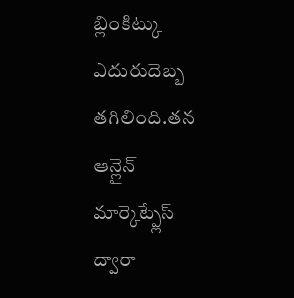బ్లింకిట్కు ఎదురుదెబ్బ తగిలింది.తన ఆన్లైన్ మార్కెట్ప్లేస్ ద్వారా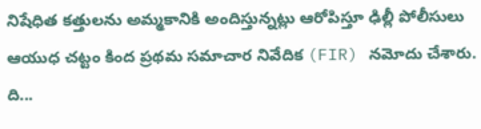నిషేధిత కత్తులను అమ్మకానికి అందిస్తున్నట్లు ఆరోపిస్తూ ఢిల్లీ పోలీసులు ఆయుధ చట్టం కింద ప్రథమ సమాచార నివేదిక (FIR) నమోదు చేశారు. ది...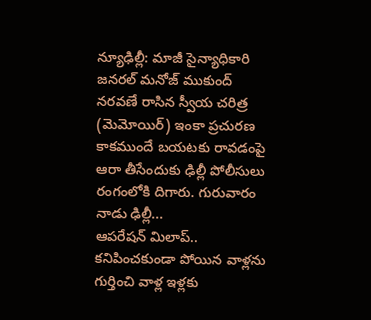న్యూఢిల్లీ: మాజీ సైన్యాధికారి జనరల్ మనోజ్ ముకుంద్ నరవణే రాసిన స్వీయ చరిత్ర (మెమోయిర్) ఇంకా ప్రచురణ కాకముందే బయటకు రావడంపై ఆరా తీసేందుకు ఢిల్లీ పోలీసులు రంగంలోకి దిగారు. గురువారం నాడు ఢిల్లీ...
ఆపరేషన్ మిలాప్.. కనిపించకుండా పోయిన వాళ్లను గుర్తించి వాళ్ల ఇళ్లకు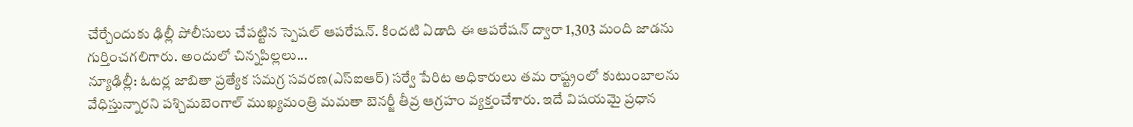చేర్చేందుకు ఢిల్లీ పోలీసులు చేపట్టిన స్పెషల్ ఆపరేషన్. కిందటి ఏడాది ఈ ఆపరేషన్ ద్వారా 1,303 మంది జాడను గుర్తించగలిగారు. అందులో చిన్నపిల్లలు...
న్యూఢిల్లీ: ఓటర్ల జాబితా ప్రత్యేక సమగ్ర సవరణ(ఎస్ఐఆర్) సర్వే పేరిట అధికారులు తమ రాష్ట్రంలో కుటుంబాలను వేధిస్తున్నారని పశ్చిమబెంగాల్ ముఖ్యమంత్రి మమతా బెనర్జీ తీవ్ర ఆగ్రహం వ్యక్తంచేశారు. ఇదే విషయమై ప్రధాన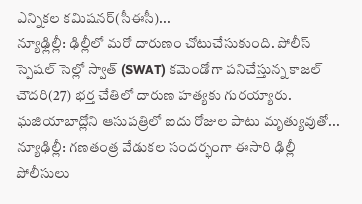ఎన్నికల కమిషనర్(సీఈసీ)...
న్యూఢ్లిల్లీ: ఢిల్లీలో మరో దారుణం చోటుచేసుకుంది. పోలీస్ స్పెషల్ సెల్లో స్వాత్ (SWAT) కమెండోగా పనిచేస్తున్న కాజల్ చౌదరి(27) భర్త చేతిలో దారుణ హత్యకు గురయ్యారు. ఘజియాబాద్లోని ఆసుపత్రిలో ఐదు రోజుల పాటు మృత్యువుతో...
న్యూఢిల్లీ: గణతంత్ర వేడుకల సందర్భంగా ఈసారి ఢిల్లీ పోలీసులు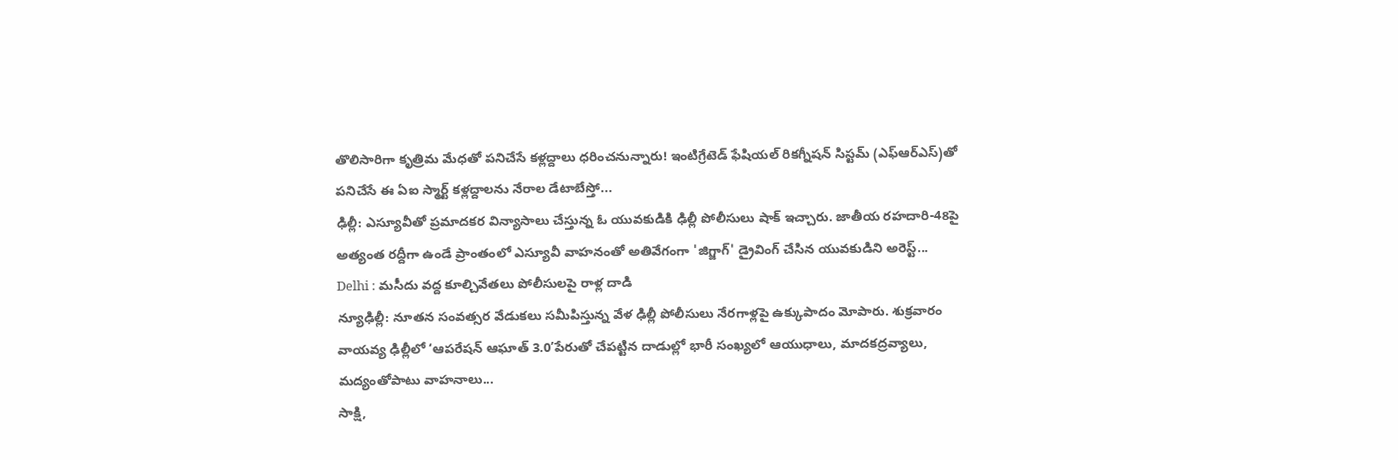తొలిసారిగా కృత్రిమ మేధతో పనిచేసే కళ్లద్దాలు ధరించనున్నారు! ఇంటిగ్రేటెడ్ ఫేషియల్ రికగ్నీషన్ సిస్టమ్ (ఎఫ్ఆర్ఎస్)తో పనిచేసే ఈ ఏఐ స్మార్ట్ కళ్లద్దాలను నేరాల డేటాబేస్తో...
ఢిల్లీ: ఎస్యూవీతో ప్రమాదకర విన్యాసాలు చేస్తున్న ఓ యువకుడికి ఢిల్లీ పోలీసులు షాక్ ఇచ్చారు. జాతీయ రహదారి-48పై అత్యంత రద్దీగా ఉండే ప్రాంతంలో ఎస్యూవీ వాహనంతో అతివేగంగా 'జిగ్జాగ్' డ్రైవింగ్ చేసిన యువకుడిని అరెస్ట్...
Delhi : మసీదు వద్ద కూల్చివేతలు పోలీసులపై రాళ్ల దాడి
న్యూఢిల్లీ: నూతన సంవత్సర వేడుకలు సమీపిస్తున్న వేళ ఢిల్లీ పోలీసులు నేరగాళ్లపై ఉక్కుపాదం మోపారు. శుక్రవారం వాయవ్య ఢిల్లీలో ‘ఆపరేషన్ ఆఘాత్ 3.0’పేరుతో చేపట్టిన దాడుల్లో భారీ సంఖ్యలో ఆయుధాలు, మాదకద్రవ్యాలు, మద్యంతోపాటు వాహనాలు...
సాక్షి,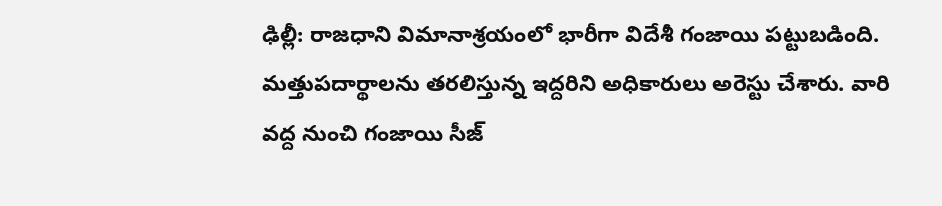ఢిల్లీ: రాజధాని విమానాశ్రయంలో భారీగా విదేశీ గంజాయి పట్టుబడింది. మత్తుపదార్థాలను తరలిస్తున్న ఇద్దరిని అధికారులు అరెస్టు చేశారు. వారి వద్ద నుంచి గంజాయి సీజ్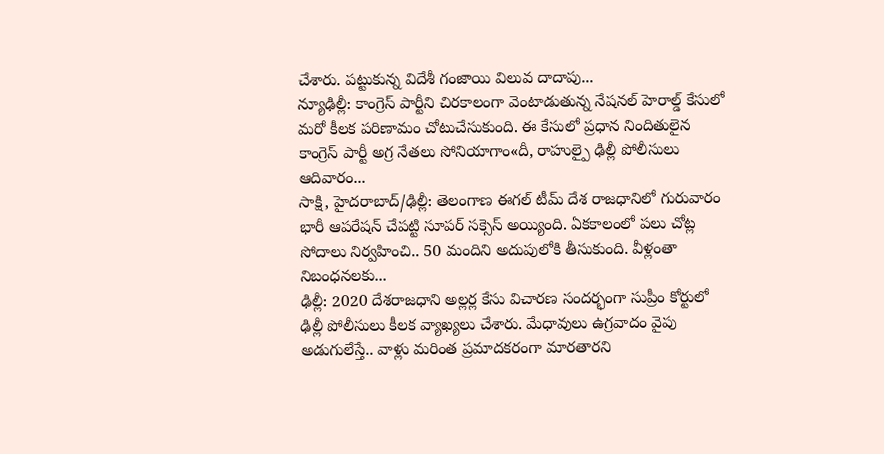చేశారు. పట్టుకున్న విదేశీ గంజాయి విలువ దాదాపు...
న్యూఢిల్లీ: కాంగ్రెస్ పార్టీని చిరకాలంగా వెంటాడుతున్న నేషనల్ హెరాల్డ్ కేసులో మరో కీలక పరిణామం చోటుచేసుకుంది. ఈ కేసులో ప్రధాన నిందితులైన కాంగ్రెస్ పార్టీ అగ్ర నేతలు సోనియాగాం«దీ, రాహుల్పై ఢిల్లీ పోలీసులు ఆదివారం...
సాక్షి, హైదరాబాద్/ఢిల్లీ: తెలంగాణ ఈగల్ టీమ్ దేశ రాజధానిలో గురువారం భారీ ఆపరేషన్ చేపట్టి సూపర్ సక్సెస్ అయ్యింది. ఏకకాలంలో పలు చోట్ల సోదాలు నిర్వహించి.. 50 మందిని అదుపులోకి తీసుకుంది. వీళ్లంతా నిబంధనలకు...
ఢిల్లీ: 2020 దేశరాజధాని అల్లర్ల కేసు విచారణ సందర్భంగా సుప్రీం కోర్టులో ఢిల్లీ పోలీసులు కీలక వ్యాఖ్యలు చేశారు. మేధావులు ఉగ్రవాదం వైపు అడుగులేస్తే.. వాళ్లు మరింత ప్రమాదకరంగా మారతారని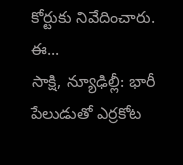కోర్టుకు నివేదించారు. ఈ...
సాక్షి, న్యూఢిల్లీ: భారీ పేలుడుతో ఎర్రకోట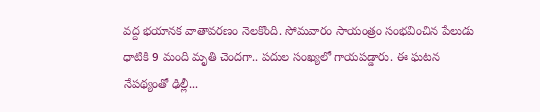వద్ద భయానక వాతావరణం నెలకొంది. సోమవారం సాయంత్రం సంభవించిన పేలుడు ధాటికి 9 మంది మృతి చెందగా.. పదుల సంఖ్యలో గాయపడ్డారు. ఈ ఘటన నేపథ్యంతో ఢిల్లీ...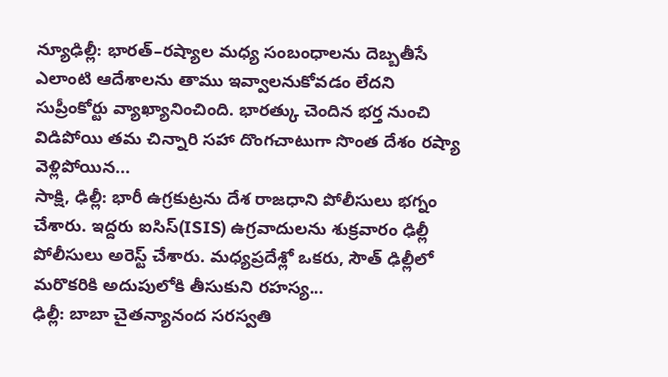న్యూఢిల్లీ: భారత్–రష్యాల మధ్య సంబంధాలను దెబ్బతీసే ఎలాంటి ఆదేశాలను తాము ఇవ్వాలనుకోవడం లేదని సుప్రీంకోర్టు వ్యాఖ్యానించింది. భారత్కు చెందిన భర్త నుంచి విడిపోయి తమ చిన్నారి సహా దొంగచాటుగా సొంత దేశం రష్యా వెళ్లిపోయిన...
సాక్షి, ఢిల్లీ: భారీ ఉగ్రకుట్రను దేశ రాజధాని పోలీసులు భగ్నం చేశారు. ఇద్దరు ఐసిస్(ISIS) ఉగ్రవాదులను శుక్రవారం ఢిల్లీ పోలీసులు అరెస్ట్ చేశారు. మధ్యప్రదేశ్లో ఒకరు, సౌత్ ఢిల్లీలో మరొకరికి అదుపులోకి తీసుకుని రహస్య...
ఢిల్లీ: బాబా చైతన్యానంద సరస్వతి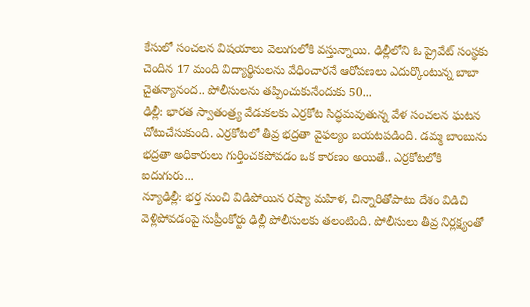కేసులో సంచలన విషయాలు వెలుగులోకి వస్తున్నాయి. ఢిల్లీలోని ఓ ప్రైవేట్ సంస్థకు చెందిన 17 మంది విద్యార్థినులను వేధించారనే ఆరోపణలు ఎదుర్కొంటున్న బాబా చైతన్యానంద.. పోలీసులను తప్పించుకునేందుకు 50...
ఢిల్లీ: భారత స్వాతంత్ర్య వేడుకలకు ఎర్రకోట సిద్ధమవుతున్న వేళ సంచలన ఘటన చోటుచేసుకుంది. ఎర్రకోటలో తీవ్ర భద్రతా వైఫల్యం బయటపడింది. డమ్మ బాంబును భద్రతా అధికారులు గుర్తించకపోవడం ఒక కారణం అయితే.. ఎర్రకోటలోకి ఐదుగురు...
న్యూఢిల్లీ: భర్త నుంచి విడిపోయిన రష్యా మహిళ, చిన్నారితోపాటు దేశం విడిచి వెళ్లిపోవడంపై సుప్రీంకోర్టు ఢిల్లీ పోలీసులకు తలంటింది. పోలీసులు తీవ్ర నిర్లక్ష్యంతో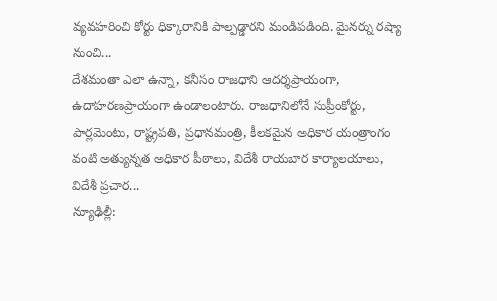వ్యవహరించి కోర్టు ధిక్కారానికి పాల్పడ్డారని మండిపడింది. మైనర్ను రష్యా నుంచి...
దేశమంతా ఎలా ఉన్నా, కనీసం రాజధాని ఆదర్శప్రాయంగా, ఉదాహరణప్రాయంగా ఉండాలంటారు. రాజధానిలోనే సుప్రీంకోర్టు, పార్లమెంటు, రాష్ట్రపతి, ప్రధానమంత్రి, కీలకమైన అధికార యంత్రాంగం వంటి అత్యున్నత అధికార పీఠాలు, విదేశీ రాయబార కార్యాలయాలు, విదేశీ ప్రచార...
న్యూఢిల్లీ: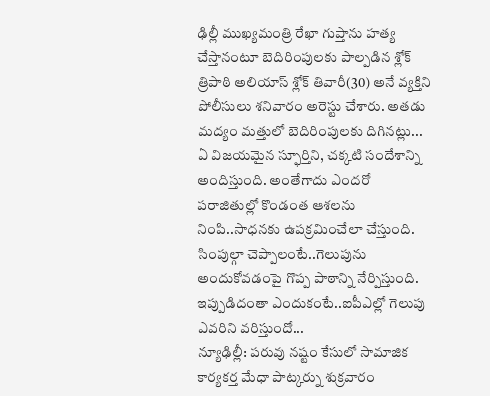ఢిల్లీ ముఖ్యమంత్రి రేఖా గుప్తాను హత్య చేస్తానంటూ బెదిరింపులకు పాల్పడిన శ్లోక్ త్రిపాఠి అలియాస్ శ్లోక్ తివారీ(30) అనే వ్యక్తిని పోలీసులు శనివారం అరెస్టు చేశారు. అతడు మద్యం మత్తులో బెదిరింపులకు దిగినట్లు...
ఏ విజయమైన స్ఫూర్తిని, చక్కటి సందేశాన్ని అందిస్తుంది. అంతేగాదు ఎందరో పరాజితుల్లో కొండంత ఆశలను నింపి..సాధనకు ఉపక్రమించేలా చేస్తుంది. సింపుల్గా చెప్పాలంటే..గెలుపును అందుకోవడంపై గొప్ప పాఠాన్ని నేర్పిస్తుంది. ఇప్పుడిదంతా ఎందుకంటే..ఐపీఎల్లో గెలుపు ఎవరిని వరిస్తుందో...
న్యూఢిల్లీ: పరువు నష్టం కేసులో సామాజిక కార్యకర్త మేధా పాట్కర్ను శుక్రవారం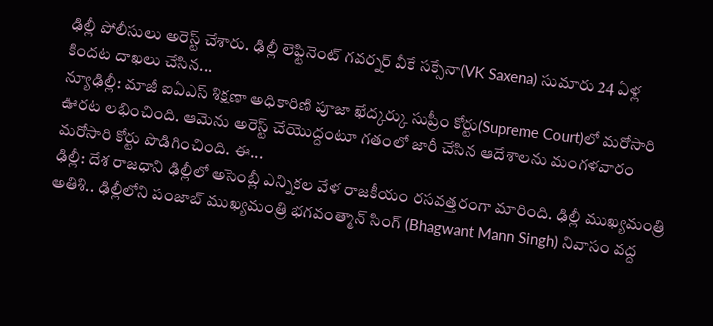ఢిల్లీ పోలీసులు అరెస్ట్ చేశారు. ఢిల్లీ లెఫ్టినెంట్ గవర్నర్ వీకే సక్సేనా(VK Saxena) సుమారు 24 ఏళ్ల కిందట దాఖలు చేసిన...
న్యూఢిల్లీ: మాజీ ఐఏఎస్ శిక్షణా అధికారిణి పూజా ఖేద్కర్కు సుప్రీం కోర్టు(Supreme Court)లో మరోసారి ఊరట లభించింది. ఆమెను అరెస్ట్ చేయొద్దంటూ గతంలో జారీ చేసిన ఆదేశాలను మంగళవారం మరోసారి కోర్టు పొడిగించింది. ఈ...
ఢిల్లీ: దేశ రాజధాని ఢిల్లీలో అసెంబ్లీ ఎన్నికల వేళ రాజకీయం రసవత్తరంగా మారింది. ఢిల్లీ ముఖ్యమంత్రి అతిశి.. ఢిల్లీలోని పంజాబ్ ముఖ్యమంత్రి భగవంత్మాన్ సింగ్ (Bhagwant Mann Singh) నివాసం వద్ద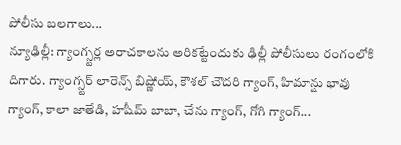పోలీసు బలగాలు...
న్యూఢిల్లీ: గ్యాంగ్స్టర్ల అరాచకాలను అరికట్టేందుకు ఢిల్లీ పోలీసులు రంగంలోకి దిగారు. గ్యాంగ్స్టర్ లారెన్స్ బిష్ణోయ్, కౌశల్ చౌదరి గ్యాంగ్, హిమాన్షు భావు గ్యాంగ్, కాలా జాతేడి, హషీమ్ బాబా, చేను గ్యాంగ్, గోగి గ్యాంగ్...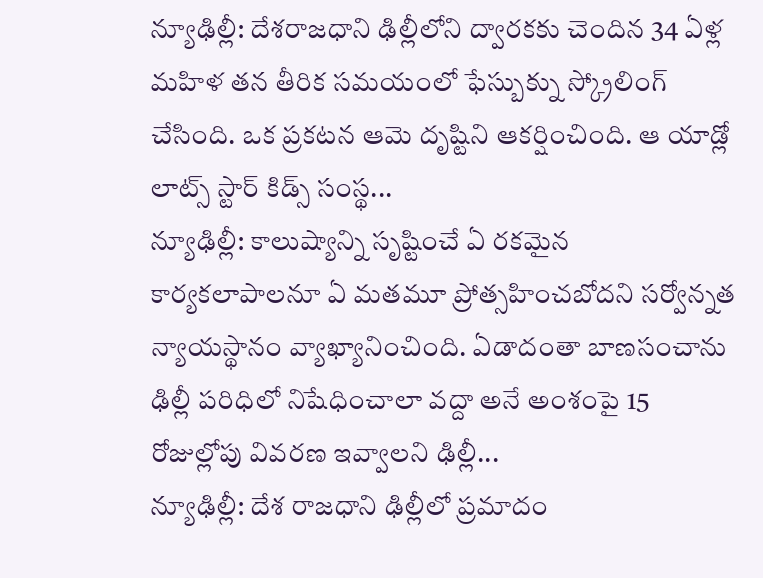న్యూఢిల్లీ: దేశరాజధాని ఢిల్లీలోని ద్వారకకు చెందిన 34 ఏళ్ల మహిళ తన తీరిక సమయంలో ఫేస్బుక్ను స్క్రోలింగ్ చేసింది. ఒక ప్రకటన ఆమె దృష్టిని ఆకర్షించింది. ఆ యాడ్లో లాట్స్ స్టార్ కిడ్స్ సంస్థ...
న్యూఢిల్లీ: కాలుష్యాన్ని సృష్టించే ఏ రకమైన కార్యకలాపాలనూ ఏ మతమూ ప్రోత్సహించబోదని సర్వోన్నత న్యాయస్థానం వ్యాఖ్యానించింది. ఏడాదంతా బాణసంచాను ఢిల్లీ పరిధిలో నిషేధించాలా వద్దా అనే అంశంపై 15 రోజుల్లోపు వివరణ ఇవ్వాలని ఢిల్లీ...
న్యూఢిల్లీ: దేశ రాజధాని ఢిల్లీలో ప్రమాదం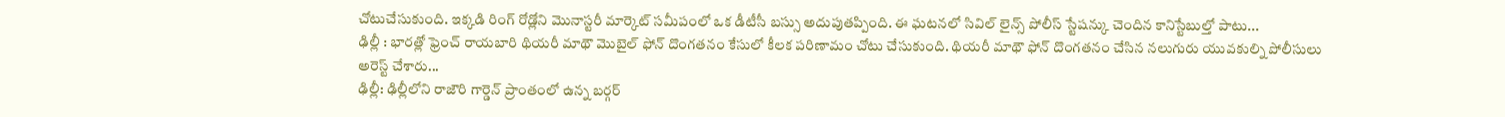చోటుచేసుకుంది. ఇక్కడి రింగ్ రోడ్లోని మొనాస్టరీ మార్కెట్ సమీపంలో ఒక డీటీసీ బస్సు అదుపుతప్పింది. ఈ ఘటనలో సివిల్ లైన్స్ పోలీస్ స్టేషన్కు చెందిన కానిస్టేబుల్తో పాటు...
ఢిల్లీ : భారత్లో ఫ్రెంచ్ రాయబారి థియరీ మాథౌ మొబైల్ ఫోన్ దొంగతనం కేసులో కీలక పరిణామం చోటు చేసుకుంది. థియరీ మాథౌ ఫోన్ దొంగతనం చేసిన నలుగురు యువకుల్ని పోలీసులు అరెస్ట్ చేశారు...
ఢిల్లీ: ఢిల్లీలోని రాజౌరి గార్డెన్ ప్రాంతంలో ఉన్న బర్గర్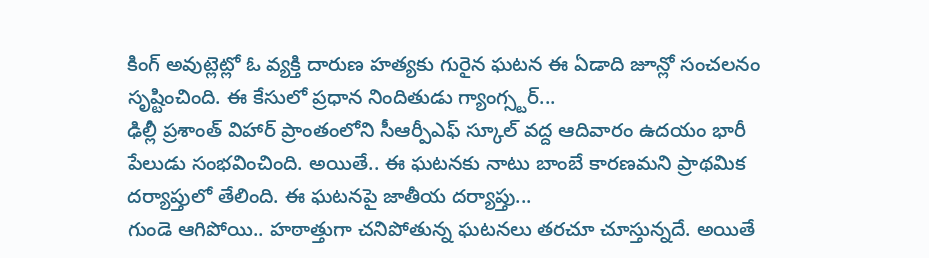కింగ్ అవుట్లెట్లో ఓ వ్యక్తి దారుణ హత్యకు గురైన ఘటన ఈ ఏడాది జూన్లో సంచలనం సృష్టించింది. ఈ కేసులో ప్రధాన నిందితుడు గ్యాంగ్స్టర్...
ఢిల్లీ ప్రశాంత్ విహార్ ప్రాంతంలోని సీఆర్పీఎఫ్ స్కూల్ వద్ద ఆదివారం ఉదయం భారీ పేలుడు సంభవించింది. అయితే.. ఈ ఘటనకు నాటు బాంబే కారణమని ప్రాథమిక దర్యాప్తులో తేలింది. ఈ ఘటనపై జాతీయ దర్యాప్తు...
గుండె ఆగిపోయి.. హఠాత్తుగా చనిపోతున్న ఘటనలు తరచూ చూస్తున్నదే. అయితే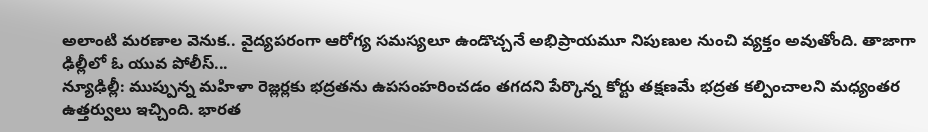అలాంటి మరణాల వెనుక.. వైద్యపరంగా ఆరోగ్య సమస్యలూ ఉండొచ్చనే అభిప్రాయమూ నిపుణుల నుంచి వ్యక్తం అవుతోంది. తాజాగా ఢిల్లీలో ఓ యువ పోలీస్...
న్యూఢిల్లీ: ముప్పున్న మహిళా రెజ్లర్లకు భద్రతను ఉపసంహరించడం తగదని పేర్కొన్న కోర్టు తక్షణమే భద్రత కల్పించాలని మధ్యంతర ఉత్తర్వులు ఇచ్చింది. భారత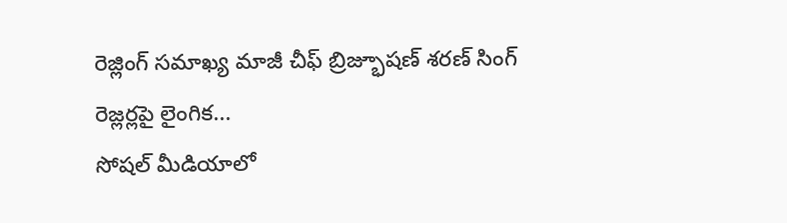రెజ్లింగ్ సమాఖ్య మాజీ చీఫ్ బ్రిజ్భూషణ్ శరణ్ సింగ్ రెజ్లర్లపై లైంగిక...
సోషల్ మీడియాలో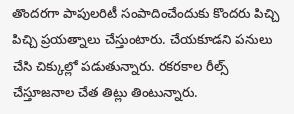తొందరగా పాపులరిటీ సంపాదించేందుకు కొందరు పిచ్చి పిచ్చి ప్రయత్నాలు చేస్తుంటారు. చేయకూడని పనులు చేసి చిక్కుల్లో పడుతున్నారు. రకరకాల రీల్స్ చేస్తూజనాల చేత తిట్లు తింటున్నారు.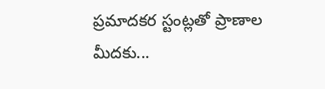ప్రమాదకర స్టంట్లతో ప్రాణాల మీదకు...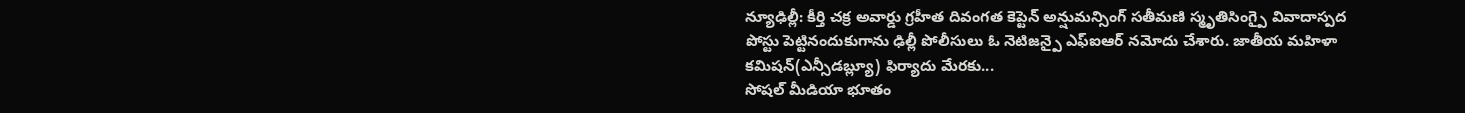న్యూఢిల్లీ: కీర్తి చక్ర అవార్డు గ్రహీత దివంగత కెప్టెన్ అన్షుమన్సింగ్ సతీమణి స్మృతిసింగ్పై వివాదాస్పద పోస్టు పెట్టినందుకుగాను ఢిల్లీ పోలీసులు ఓ నెటిజన్పై ఎఫ్ఐఆర్ నమోదు చేశారు. జాతీయ మహిళా కమిషన్(ఎన్సీడబ్ల్యూ) ఫిర్యాదు మేరకు...
సోషల్ మీడియా భూతం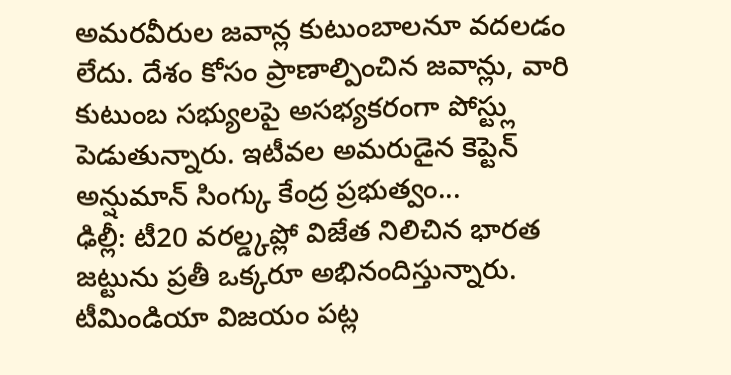అమరవీరుల జవాన్ల కుటుంబాలనూ వదలడం లేదు. దేశం కోసం ప్రాణాల్పించిన జవాన్లు, వారి కుటుంబ సభ్యులపై అసభ్యకరంగా పోస్ట్లు పెడుతున్నారు. ఇటీవల అమరుడైన కెప్టెన్ అన్షుమాన్ సింగ్కు కేంద్ర ప్రభుత్వం...
ఢిల్లీ: టీ20 వరల్డ్కప్లో విజేత నిలిచిన భారత జట్టును ప్రతీ ఒక్కరూ అభినందిస్తున్నారు. టీమిండియా విజయం పట్ల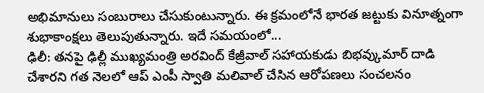అభిమానులు సంబురాలు చేసుకుంటున్నారు. ఈ క్రమంలోనే భారత జట్టుకు వినూత్నంగా శుభాకాంక్షలు తెలుపుతున్నారు. ఇదే సమయంలో...
ఢిలీ: తనపై ఢిల్లీ ముఖ్యమంత్రి అరవింద్ కేజ్రీవాల్ సహాయకుడు బిభవ్కుమార్ దాడి చేశారని గత నెలలో ఆప్ ఎంపీ స్వాతి మలివాల్ చేసిన ఆరోపణలు సంచలనం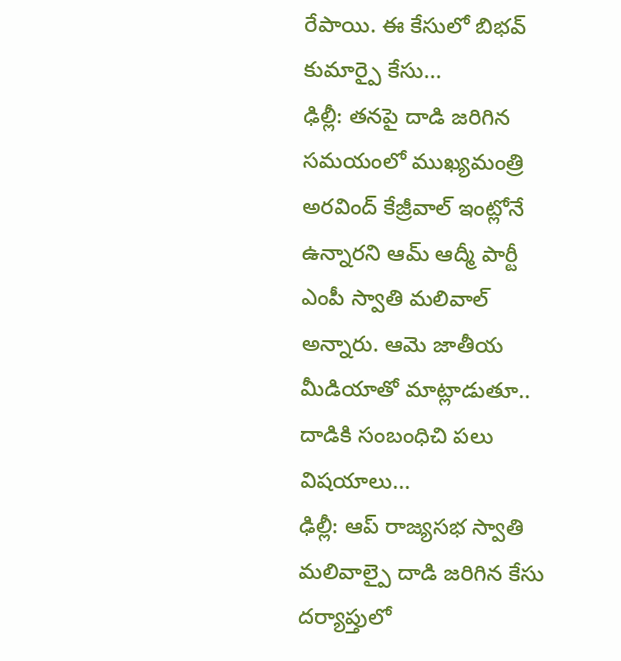రేపాయి. ఈ కేసులో బిభవ్ కుమార్పై కేసు...
ఢిల్లీ: తనపై దాడి జరిగిన సమయంలో ముఖ్యమంత్రి అరవింద్ కేజ్రీవాల్ ఇంట్లోనే ఉన్నారని ఆమ్ ఆద్మీ పార్టీ ఎంపీ స్వాతి మలివాల్ అన్నారు. ఆమె జాతీయ మీడియాతో మాట్లాడుతూ.. దాడికి సంబంధిచి పలు విషయాలు...
ఢిల్లీ: ఆప్ రాజ్యసభ స్వాతి మలివాల్పై దాడి జరిగిన కేసు దర్యాప్తులో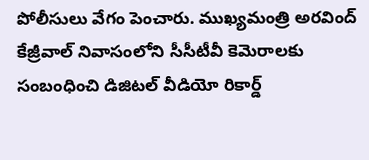పోలీసులు వేగం పెంచారు. ముఖ్యమంత్రి అరవింద్ కేజ్రీవాల్ నివాసంలోని సీసీటీవీ కెమెరాలకు సంబంధించి డిజిటల్ వీడియో రికార్డ్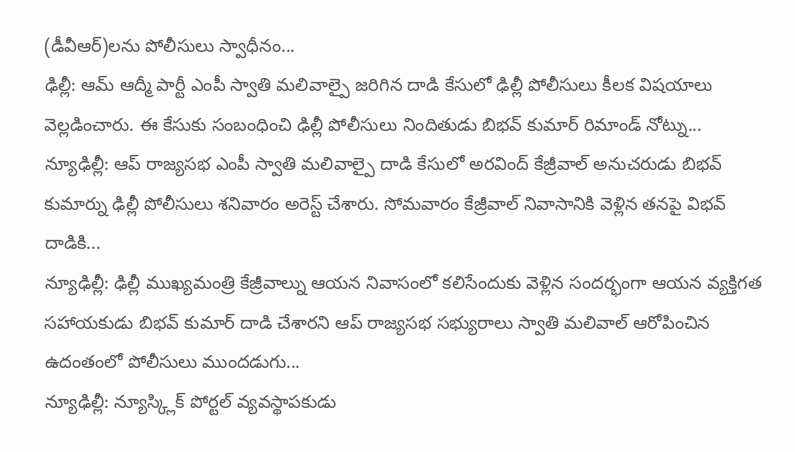(డీవీఆర్)లను పోలీసులు స్వాధీనం...
ఢిల్లీ: ఆమ్ ఆద్మీ పార్టీ ఎంపీ స్వాతి మలివాల్పై జరిగిన దాడి కేసులో ఢిల్లీ పోలీసులు కీలక విషయాలు వెల్లడించారు. ఈ కేసుకు సంబంధించి ఢిల్లీ పోలీసులు నిందితుడు బిభవ్ కుమార్ రిమాండ్ నోట్ను...
న్యూఢిల్లీ: ఆప్ రాజ్యసభ ఎంపీ స్వాతి మలివాల్పై దాడి కేసులో అరవింద్ కేజ్రీవాల్ అనుచరుడు బిభవ్ కుమార్ను ఢిల్లీ పోలీసులు శనివారం అరెస్ట్ చేశారు. సోమవారం కేజ్రీవాల్ నివాసానికి వెళ్లిన తనపై విభవ్ దాడికి...
న్యూఢిల్లీ: ఢిల్లీ ముఖ్యమంత్రి కేజ్రీవాల్ను ఆయన నివాసంలో కలిసేందుకు వెళ్లిన సందర్భంగా ఆయన వ్యక్తిగత సహాయకుడు బిభవ్ కుమార్ దాడి చేశారని ఆప్ రాజ్యసభ సభ్యురాలు స్వాతి మలివాల్ ఆరోపించిన ఉదంతంలో పోలీసులు ముందడుగు...
న్యూఢిల్లీ: న్యూస్క్లిక్ పోర్టల్ వ్యవస్థాపకుడు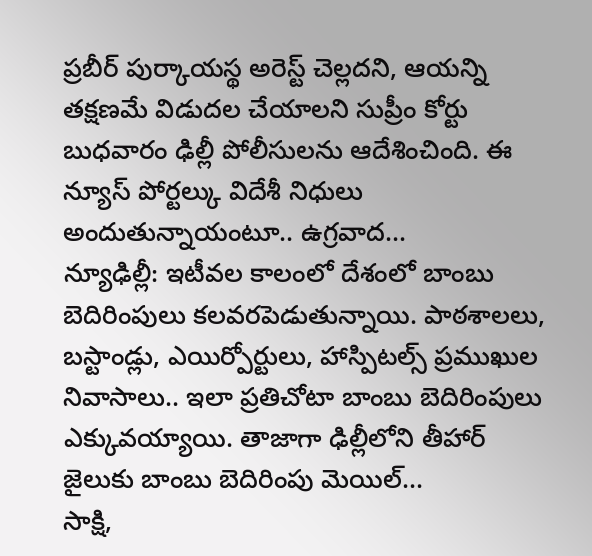ప్రబీర్ పుర్కాయస్థ అరెస్ట్ చెల్లదని, ఆయన్ని తక్షణమే విడుదల చేయాలని సుప్రీం కోర్టు బుధవారం ఢిల్లీ పోలీసులను ఆదేశించింది. ఈ న్యూస్ పోర్టల్కు విదేశీ నిధులు అందుతున్నాయంటూ.. ఉగ్రవాద...
న్యూఢిల్లీ: ఇటీవల కాలంలో దేశంలో బాంబు బెదిరింపులు కలవరపెడుతున్నాయి. పాఠశాలలు, బస్టాండ్లు, ఎయిర్పోర్టులు, హాస్పిటల్స్ ప్రముఖుల నివాసాలు.. ఇలా ప్రతిచోటా బాంబు బెదిరింపులు ఎక్కువయ్యాయి. తాజాగా ఢిల్లీలోని తీహార్ జైలుకు బాంబు బెదిరింపు మెయిల్...
సాక్షి,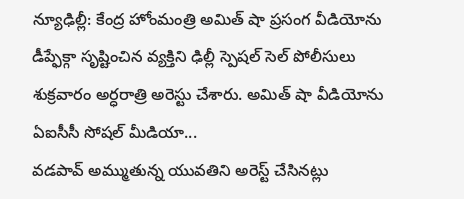న్యూఢిల్లీ: కేంద్ర హోంమంత్రి అమిత్ షా ప్రసంగ వీడియోను డీప్ఫేక్గా సృష్టించిన వ్యక్తిని ఢిల్లీ స్పెషల్ సెల్ పోలీసులు శుక్రవారం అర్ధరాత్రి అరెస్టు చేశారు. అమిత్ షా వీడియోను ఏఐసీసీ సోషల్ మీడియా...
వడపావ్ అమ్ముతున్న యువతిని అరెస్ట్ చేసినట్లు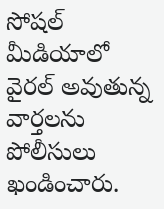సోషల్ మీడియాలో వైరల్ అవుతున్న వార్తలను పోలీసులు ఖండించారు.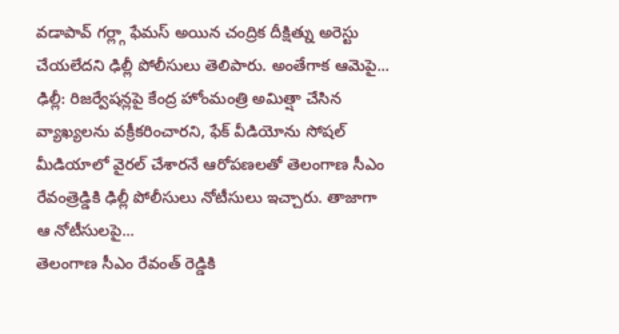వడాపావ్ గర్ల్గా ఫేమస్ అయిన చంద్రిక దీక్షిత్ను అరెస్టు చేయలేదని ఢిల్లీ పోలీసులు తెలిపారు. అంతేగాక ఆమెపై...
ఢిల్లీ: రిజర్వేషన్లపై కేంద్ర హోంమంత్రి అమిత్షా చేసిన వ్యాఖ్యలను వక్రీకరించారని, ఫేక్ వీడియోను సోషల్ మీడియాలో వైరల్ చేశారనే ఆరోపణలతో తెలంగాణ సీఎం రేవంత్రెడ్డికి ఢిల్లీ పోలీసులు నోటీసులు ఇచ్చారు. తాజాగా ఆ నోటీసులపై...
తెలంగాణ సీఎం రేవంత్ రెడ్డికి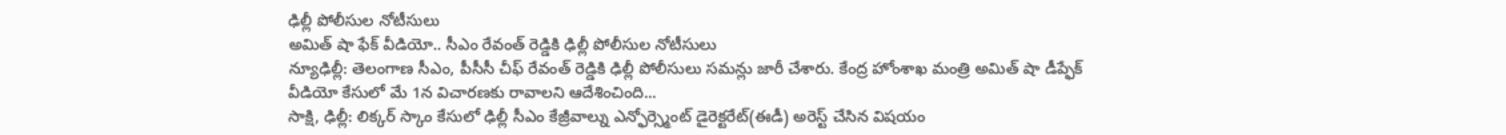ఢిల్లీ పోలీసుల నోటీసులు
అమిత్ షా ఫేక్ వీడియో.. సీఎం రేవంత్ రెడ్డికి ఢిల్లీ పోలీసుల నోటీసులు
న్యూఢిల్లీ: తెలంగాణ సీఎం, పీసీసీ చీఫ్ రేవంత్ రెడ్డికి ఢిల్లీ పోలీసులు సమన్లు జారీ చేశారు. కేంద్ర హోంశాఖ మంత్రి అమిత్ షా డీప్ఫేక్ వీడియో కేసులో మే 1న విచారణకు రావాలని ఆదేశించింది...
సాక్షి, ఢిల్లీ: లిక్కర్ స్కాం కేసులో ఢిల్లీ సీఎం కేజ్రీవాల్ను ఎన్ఫోర్స్మెంట్ డైరెక్టరేట్(ఈడీ) అరెస్ట్ చేసిన విషయం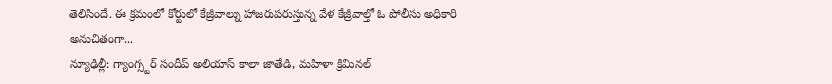తెలిసిందే. ఈ క్రమంలో కోర్టులో కేజ్రీవాల్ను హాజరుపరుస్తున్న వేళ కేజ్రీవాల్తో ఓ పోలీసు అధికారి అనుచితంగా...
న్యూఢిల్లీ: గ్యాంగ్స్టర్ సందీప్ అలియాస్ కాలా జాతేడి, మహిళా క్రిమినల్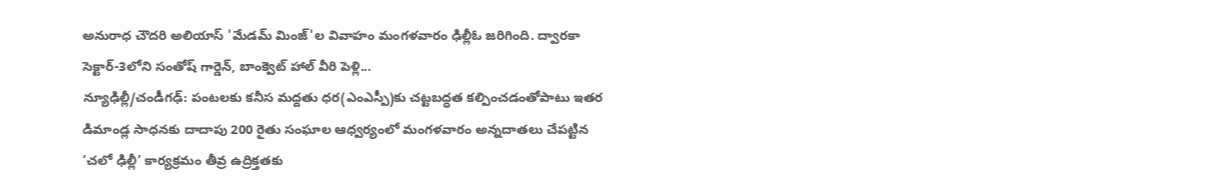అనురాధ చౌదరి అలియాస్ 'మేడమ్ మింజ్'ల వివాహం మంగళవారం ఢిల్లీఓ జరిగింది. ద్వారకా సెక్టార్-3లోని సంతోష్ గార్డెన్, బాంక్వెట్ హాల్ వీరి పెళ్లి...
న్యూఢిల్లీ/చండీగఢ్: పంటలకు కనీస మద్దతు ధర(ఎంఎస్పీ)కు చట్టబద్ధత కల్పించడంతోపాటు ఇతర డిమాండ్ల సాధనకు దాదాపు 200 రైతు సంఘాల ఆధ్వర్యంలో మంగళవారం అన్నదాతలు చేపట్టిన ‘చలో ఢిల్లీ’ కార్యక్రమం తీవ్ర ఉద్రిక్తతకు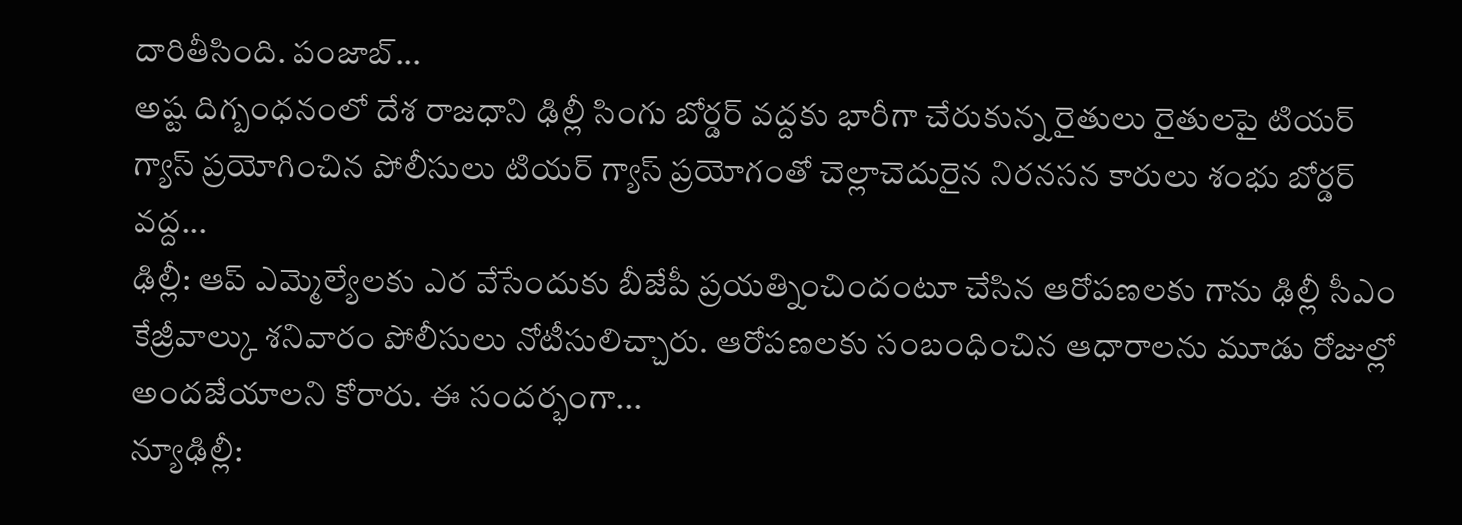దారితీసింది. పంజాబ్...
అష్ట దిగ్బంధనంలో దేశ రాజధాని ఢిల్లీ సింగు బోర్డర్ వద్దకు భారీగా చేరుకున్న రైతులు రైతులపై టియర్ గ్యాస్ ప్రయోగించిన పోలీసులు టియర్ గ్యాస్ ప్రయోగంతో చెల్లాచెదురైన నిరనసన కారులు శంభు బోర్డర్ వద్ద...
ఢిల్లీ: ఆప్ ఎమ్మెల్యేలకు ఎర వేసేందుకు బీజేపీ ప్రయత్నించిందంటూ చేసిన ఆరోపణలకు గాను ఢిల్లీ సీఎం కేజ్రీవాల్కు శనివారం పోలీసులు నోటీసులిచ్చారు. ఆరోపణలకు సంబంధించిన ఆధారాలను మూడు రోజుల్లో అందజేయాలని కోరారు. ఈ సందర్భంగా...
న్యూఢిల్లీ: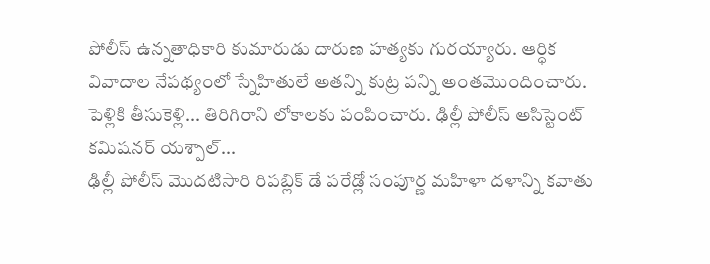పోలీస్ ఉన్నతాధికారి కుమారుడు దారుణ హత్యకు గురయ్యారు. ఆర్ధిక వివాదాల నేపథ్యంలో స్నేహితులే అతన్ని కుట్ర పన్ని అంతమొందించారు. పెళ్లికి తీసుకెళ్లి... తిరిగిరాని లోకాలకు పంపించారు. ఢిల్లీ పోలీస్ అసిస్టెంట్ కమిషనర్ యశ్పాల్...
ఢిల్లీ పోలీస్ మొదటిసారి రిపబ్లిక్ డే పరేడ్లో సంపూర్ణ మహిళా దళాన్ని కవాతు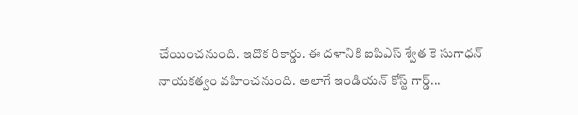చేయించనుంది. ఇదొక రికార్డు. ఈ దళానికి ఐపిఎస్ శ్వేత కె సుగాధన్ నాయకత్వం వహించనుంది. అలాగే ఇండియన్ కోస్ట్ గార్డ్...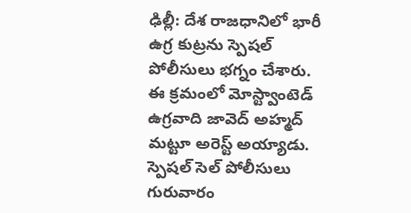ఢిల్లీ: దేశ రాజధానిలో భారీ ఉగ్ర కుట్రను స్పెషల్ పోలీసులు భగ్నం చేశారు. ఈ క్రమంలో మోస్ట్వాంటెడ్ ఉగ్రవాది జావెద్ అహ్మద్ మట్టూ అరెస్ట్ అయ్యాడు. స్పెషల్ సెల్ పోలీసులు గురువారం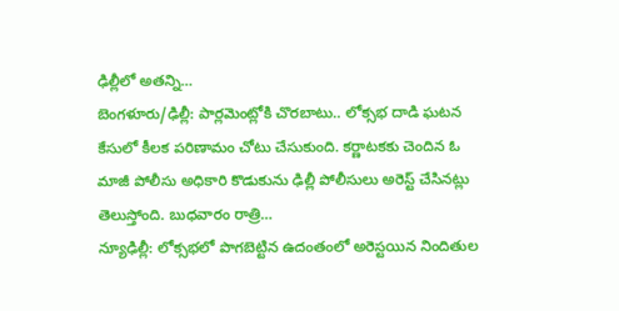ఢిల్లీలో అతన్ని...
బెంగళూరు/ఢిల్లీ: పార్లమెంట్లోకి చొరబాటు.. లోక్సభ దాడి ఘటన కేసులో కీలక పరిణామం చోటు చేసుకుంది. కర్ణాటకకు చెందిన ఓ మాజీ పోలీసు అధికారి కొడుకును ఢిల్లీ పోలీసులు అరెస్ట్ చేసినట్లు తెలుస్తోంది. బుధవారం రాత్రి...
న్యూఢిల్లీ: లోక్సభలో పొగబెట్టిన ఉదంతంలో అరెస్టయిన నిందితుల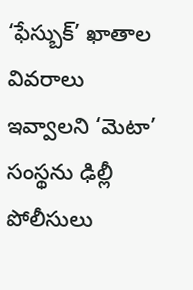‘ఫేస్బుక్’ ఖాతాల వివరాలు ఇవ్వాలని ‘మెటా’ సంస్థను ఢిల్లీ పోలీసులు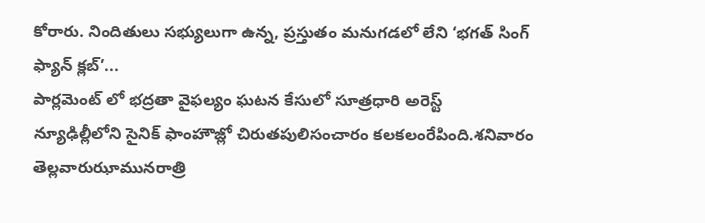కోరారు. నిందితులు సభ్యులుగా ఉన్న, ప్రస్తుతం మనుగడలో లేని ‘భగత్ సింగ్ ఫ్యాన్ క్లబ్’...
పార్లమెంట్ లో భద్రతా వైఫల్యం ఘటన కేసులో సూత్రధారి అరెస్ట్
న్యూఢిల్లీలోని సైనిక్ ఫాంహౌజ్లో చిరుతపులిసంచారం కలకలంరేపింది.శనివారం తెల్లవారుఝామునరాత్రి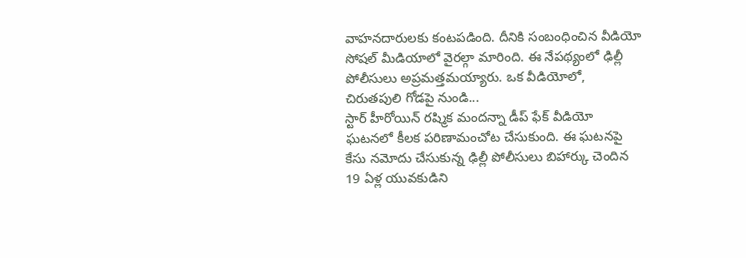వాహనదారులకు కంటపడింది. దీనికి సంబంధించిన వీడియో సోషల్ మీడియాలో వైరల్గా మారింది. ఈ నేపథ్యంలో ఢిల్లీ పోలీసులు అప్రమత్తమయ్యారు. ఒక వీడియోలో, చిరుతపులి గోడపై నుండి...
స్టార్ హీరోయిన్ రష్మిక మందన్నా డీప్ ఫేక్ వీడియో ఘటనలో కీలక పరిణామంచోట చేసుకుంది. ఈ ఘటనపై కేసు నమోదు చేసుకున్న ఢిల్లీ పోలీసులు బిహార్కు చెందిన 19 ఏళ్ల యువకుడిని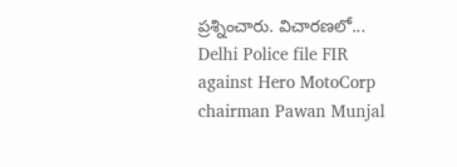ప్రశ్నించారు. విచారణలో...
Delhi Police file FIR against Hero MotoCorp chairman Pawan Munjal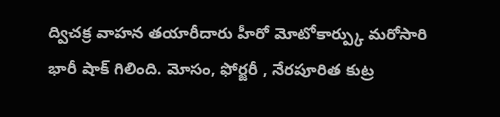ద్విచక్ర వాహన తయారీదారు హీరో మోటోకార్ప్కు మరోసారి భారీ షాక్ గిలింది. మోసం, ఫోర్జరీ , నేరపూరిత కుట్ర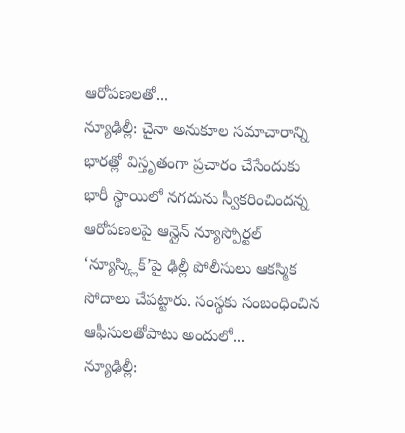ఆరోపణలతో...
న్యూఢిల్లీ: చైనా అనుకూల సమాచారాన్ని భారత్లో విస్తృతంగా ప్రచారం చేసేందుకు భారీ స్థాయిలో నగదును స్వీకరించిందన్న ఆరోపణలపై ఆన్లైన్ న్యూస్పోర్టల్ ‘న్యూస్క్లిక్’పై ఢిల్లీ పోలీసులు ఆకస్మిక సోదాలు చేపట్టారు. సంస్థకు సంబంధించిన ఆఫీసులతోపాటు అందులో...
న్యూఢిల్లీ: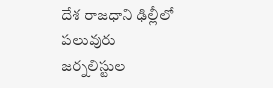దేశ రాజధాని ఢిల్లీలో పలువురు జర్నలిస్టుల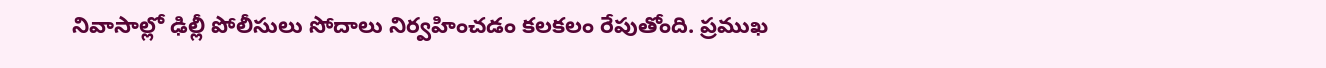నివాసాల్లో ఢిల్లీ పోలీసులు సోదాలు నిర్వహించడం కలకలం రేపుతోంది. ప్రముఖ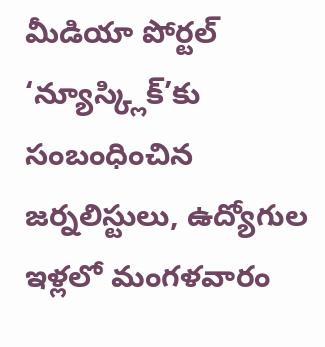మీడియా పోర్టల్ ‘న్యూస్క్లిక్’కు సంబంధించిన జర్నలిస్టులు, ఉద్యోగుల ఇళ్లలో మంగళవారం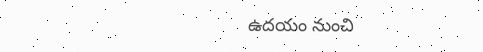ఉదయం నుంచి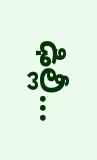ఢిల్లీ...